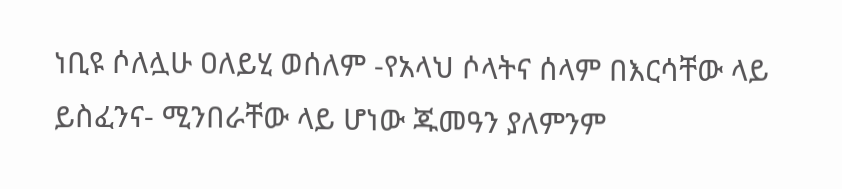ነቢዩ ሶለሏሁ ዐለይሂ ወሰለም -የአላህ ሶላትና ሰላም በእርሳቸው ላይ ይስፈንና- ሚንበራቸው ላይ ሆነው ጁመዓን ያለምንም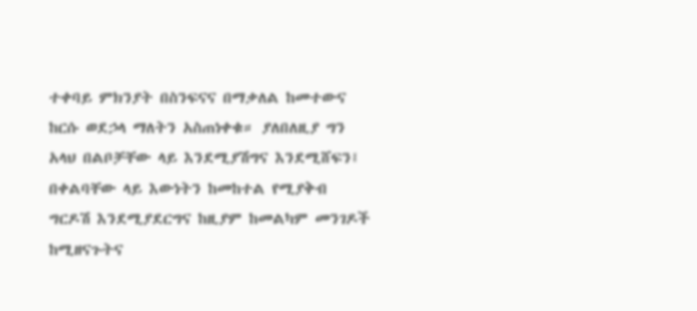ተቀባይ ምክንያት በስንፍናና በማቃለል ከመተውና ከርሱ ወደኃላ ማለትን አስጠነቀቁ። ያለበለዚያ ግን አላህ በልቦቻቸው ላይ እንደሚያሽግና እንደሚሸፍን፤ በቀልባቸው ላይ እውነትን ከመከተል የሚያቅብ ግርዶሽ እንደሚያደርግና ከዚያም ከመልካም መንገዶች ከሚዘናጉትና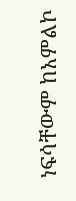ነፍሳቸውም ከአምልኮ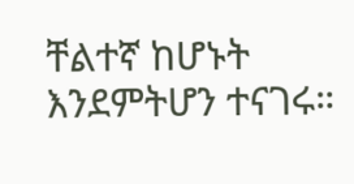ቸልተኛ ከሆኑት እንደምትሆን ተናገሩ።